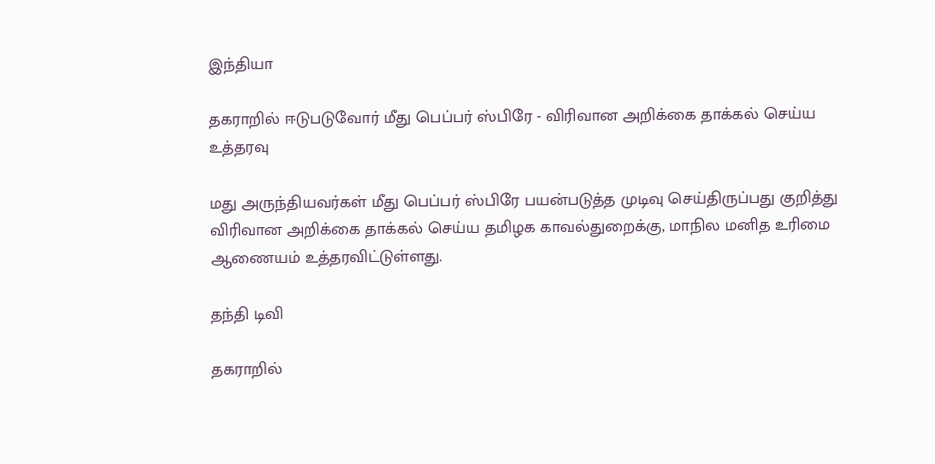இந்தியா

தகராறில் ஈடுபடுவோர் மீது பெப்பர் ஸ்பிரே - விரிவான அறிக்கை தாக்கல் செய்ய உத்தரவு

மது அருந்தியவர்கள் மீது பெப்பர் ஸ்பிரே பயன்படுத்த முடிவு செய்திருப்பது குறித்து விரிவான அறிக்கை தாக்கல் செய்ய தமிழக காவல்துறைக்கு, மாநில மனித உரிமை ஆணையம் உத்தரவிட்டுள்ளது.

தந்தி டிவி

தகராறில்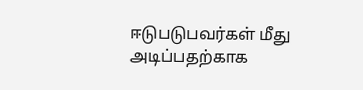ஈடுபடுபவர்கள் மீது அடிப்பதற்காக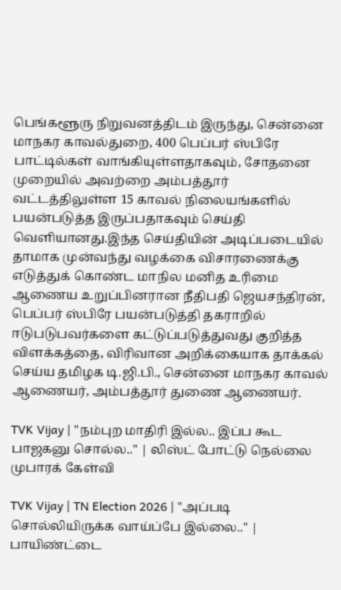பெங்களூரு நிறுவனத்திடம் இருந்து, சென்னை மாநகர காவல்துறை, 400 பெப்பர் ஸ்பிரே பாட்டில்கள் வாங்கியுள்ளதாகவும், சோதனை முறையில் அவற்றை அம்பத்தூர் வட்டத்திலுள்ள 15 காவல் நிலையங்களில் பயன்படுத்த இருப்பதாகவும் செய்தி வெளியானது.இந்த செய்தியின் அடிப்படையில் தாமாக முன்வந்து வழக்கை விசாரணைக்கு எடுத்துக் கொண்ட மாநில மனித உரிமை ஆணைய உறுப்பினரான நீதிபதி ஜெயசந்திரன், பெப்பர் ஸ்பிரே பயன்படுத்தி தகராறில் ஈடுபடுபவர்களை கட்டுப்படுத்துவது குறித்த விளக்கத்தை, விரிவான அறிக்கையாக தாக்கல் செய்ய தமிழக டி.ஜி.பி., சென்னை மாநகர காவல் ஆணையர், அம்பத்தூர் துணை ஆணையர்.

TVK Vijay | "நம்புற மாதிரி இல்ல.. இப்ப கூட பாஜகனு சொல்ல.." | லிஸ்ட் போட்டு நெல்லை முபாரக் கேள்வி

TVK Vijay | TN Election 2026 | "அப்படி சொல்லியிருக்க வாய்ப்பே இல்லை.." | பாயிண்ட்டை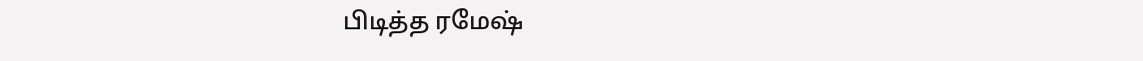பிடித்த ரமேஷ்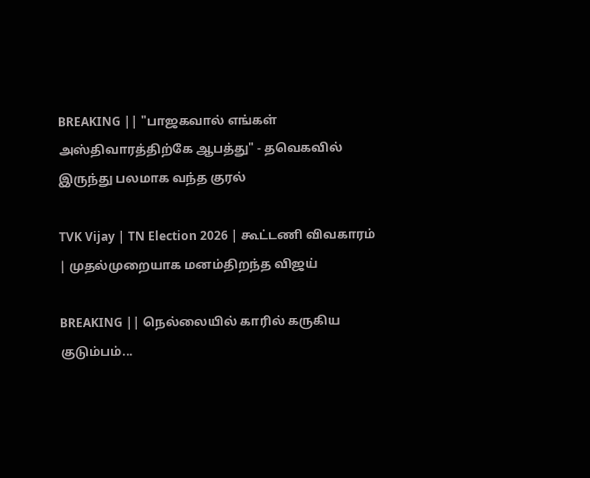BREAKING || "பாஜகவால் எங்கள் அஸ்திவாரத்திற்கே ஆபத்து" - தவெகவில் இருந்து பலமாக வந்த குரல்

TVK Vijay | TN Election 2026 | கூட்டணி விவகாரம் | முதல்முறையாக மனம்திறந்த விஜய்

BREAKING || நெல்லையில் காரில் கருகிய குடும்பம்...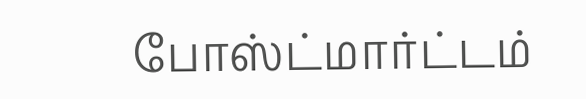போஸ்ட்மார்ட்டம்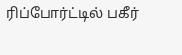ரிப்போர்ட்டில் பகீர்